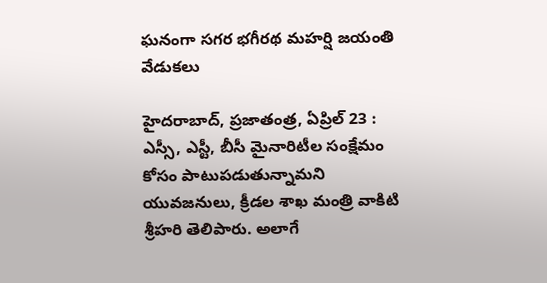ఘనంగా సగర భగీరథ మహర్షి జయంతి వేడుకలు

హైదరాబాద్, ప్రజాతంత్ర, ఏప్రిల్ 23 : ఎస్సీ, ఎస్టీ, బీసీ మైనారిటీల సంక్షేమం కోసం పాటుపడుతున్నామని యువజనులు, క్రీడల శాఖ మంత్రి వాకిటి శ్రీహరి తెలిపారు. అలాగే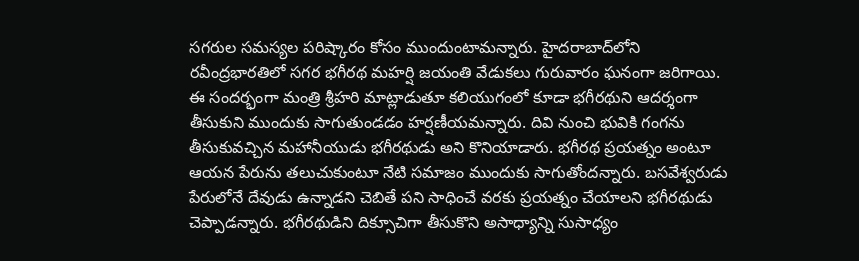సగరుల సమస్యల పరిష్కారం కోసం ముందుంటామన్నారు. హైదరాబాద్‌లోని రవీంద్రభారతిలో సగర భగీరథ మహర్షి జయంతి వేడుకలు గురువారం ఘనంగా జరిగాయి. ఈ సందర్భంగా మంత్రి శ్రీహరి మాట్లాడుతూ కలియుగంలో కూడా భగీరథుని ఆదర్శంగా తీసుకుని ముందుకు సాగుతుండడం హర్షణీయమన్నారు. దివి నుంచి భువికి గంగను తీసుకువచ్చిన మహానీయుడు భగీరథుడు అని కొనియాడారు. భగీరథ ప్రయత్నం అంటూ ఆయన పేరును తలుచుకుంటూ నేటి సమాజం ముందుకు సాగుతోందన్నారు. బసవేశ్వరుడు పేరులోనే దేవుడు ఉన్నాడని చెబితే పని సాధించే వరకు ప్రయత్నం చేయాలని భగీరథుడు చెప్పాడన్నారు. భగీరథుడిని దిక్సూచిగా తీసుకొని అసాధ్యాన్ని సుసాధ్యం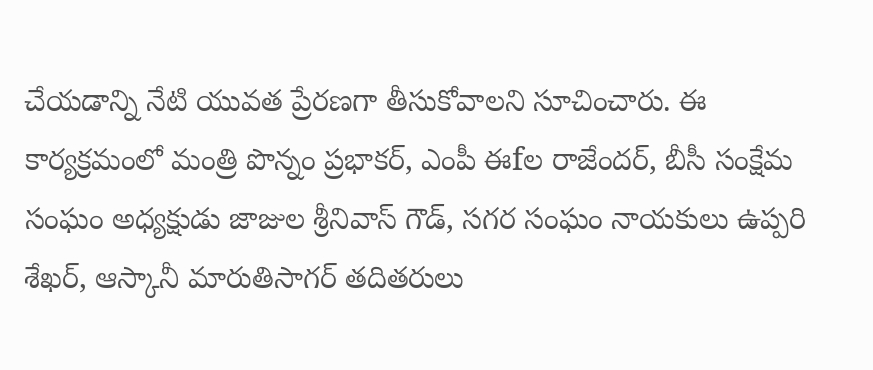చేయడాన్ని నేటి యువత ప్రేరణగా తీసుకోవాలని సూచించారు. ఈ కార్యక్రమంలో మంత్రి పొన్నం ప్రభాకర్, ఎంపీ ఈfల రాజేందర్, బీసీ సంక్షేమ సంఘం అధ్యక్షుడు జాజుల శ్రీనివాస్ గౌడ్, సగర సంఘం నాయకులు ఉప్పరి శేఖర్, ఆస్కానీ మారుతిసాగర్ తదితరులు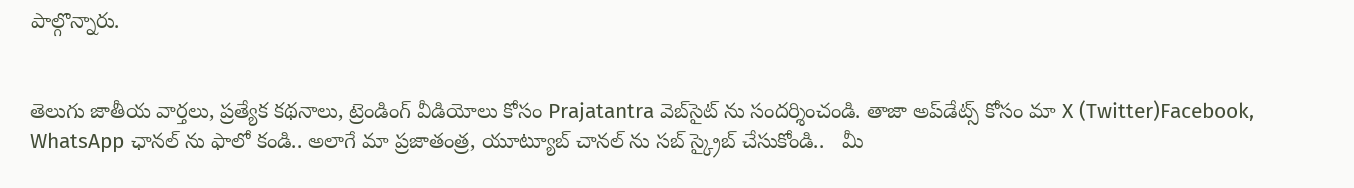పాల్గొన్నారు.


తెలుగు జాతీయ వార్తలు, ప్రత్యేక కథనాలు, ట్రెండింగ్ వీడియోలు కోసం Prajatantra వెబ్‌సైట్ ను సందర్శించండి. తాజా అప్‌డేట్స్ కోసం మా X (Twitter)Facebook, WhatsApp ఛానల్ ను ఫాలో కండి.. అలాగే మా ప్రజాతంత్ర, యూట్యూబ్ చానల్ ను సబ్ స్క్రైబ్ చేసుకోండి..   మీ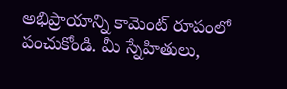అభిప్రాయాన్ని కామెంట్ రూపంలో పంచుకోండి. మీ స్నేహితులు,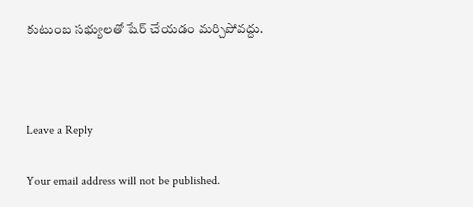కుటుంబ సభ్యులతో షేర్ చేయడం మర్చిపోవద్దు.



Leave a Reply

Your email address will not be published.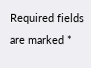Required fields are marked *